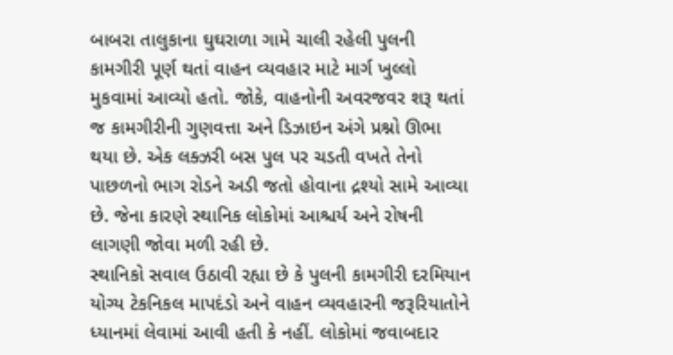બાબરા તાલુકાના ઘુઘરાળા ગામે ચાલી રહેલી પુલની કામગીરી પૂર્ણ થતાં વાહન વ્યવહાર માટે માર્ગ ખુલ્લો મુકવામાં આવ્યો હતો. જોકે, વાહનોની અવરજવર શરૂ થતાં જ કામગીરીની ગુણવત્તા અને ડિઝાઇન અંગે પ્રશ્નો ઊભા થયા છે. એક લક્ઝરી બસ પુલ પર ચડતી વખતે તેનો પાછળનો ભાગ રોડને અડી જતો હોવાના દ્રશ્યો સામે આવ્યા છે. જેના કારણે સ્થાનિક લોકોમાં આશ્ચર્ય અને રોષની લાગણી જોવા મળી રહી છે.
સ્થાનિકો સવાલ ઉઠાવી રહ્યા છે કે પુલની કામગીરી દરમિયાન યોગ્ય ટેકનિકલ માપદંડો અને વાહન વ્યવહારની જરૂરિયાતોને ધ્યાનમાં લેવામાં આવી હતી કે નહીં. લોકોમાં જવાબદાર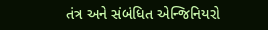તંત્ર અને સંબંધિત એન્જિનિયરો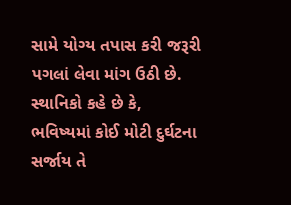સામે યોગ્ય તપાસ કરી જરૂરી પગલાં લેવા માંગ ઉઠી છે. સ્થાનિકો કહે છે કે, ભવિષ્યમાં કોઈ મોટી દુર્ઘટના સર્જાય તે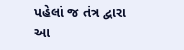પહેલાં જ તંત્ર દ્વારા આ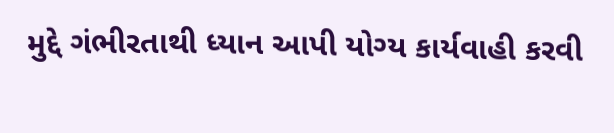મુદ્દે ગંભીરતાથી ધ્યાન આપી યોગ્ય કાર્યવાહી કરવી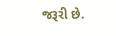જરૂરી છે.